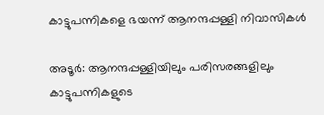കാട്ടുപന്നികളെ ഭയന്ന് ആനന്ദപ്പള്ളി നിവാസികൾ

അടൂർ: ആനന്ദപ്പള്ളിയിലും പരിസരങ്ങളിലും കാട്ടുപന്നികളുടെ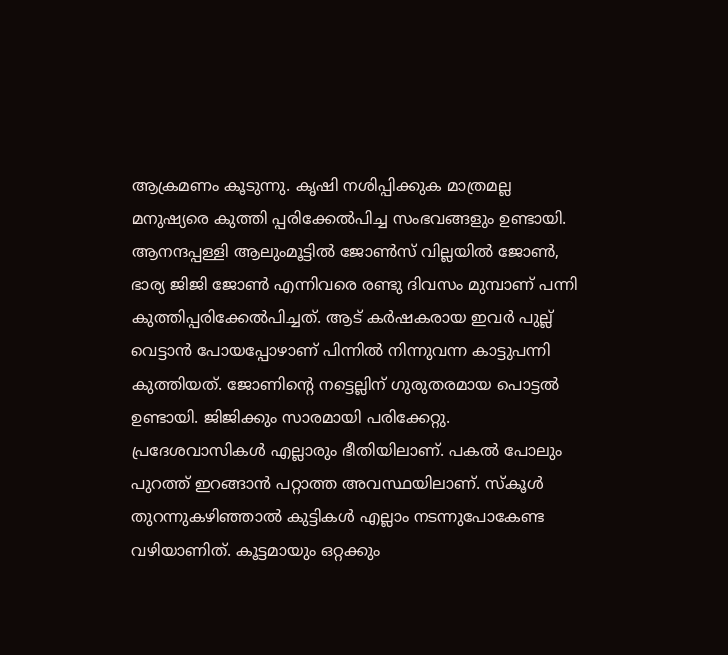ആക്രമണം കൂടുന്നു. കൃഷി നശിപ്പിക്കുക മാത്രമല്ല മനുഷ്യരെ കുത്തി പ്പരിക്കേൽപിച്ച സംഭവങ്ങളും ഉണ്ടായി. ആനന്ദപ്പള്ളി ആലുംമൂട്ടിൽ ജോൺസ് വില്ലയിൽ ജോൺ, ഭാര്യ ജിജി ജോൺ എന്നിവരെ രണ്ടു ദിവസം മുമ്പാണ് പന്നി കുത്തിപ്പരിക്കേൽപിച്ചത്. ആട് കർഷകരായ ഇവർ പുല്ല് വെട്ടാൻ പോയപ്പോഴാണ് പിന്നിൽ നിന്നുവന്ന കാട്ടുപന്നി കുത്തിയത്. ജോണിന്‍റെ നട്ടെല്ലിന് ഗുരുതരമായ പൊട്ടൽ ഉണ്ടായി. ജിജിക്കും സാരമായി പരിക്കേറ്റു. പ്രദേശവാസികൾ എല്ലാരും ഭീതിയിലാണ്. പകൽ പോലും പുറത്ത് ഇറങ്ങാൻ പറ്റാത്ത അവസ്ഥയിലാണ്. സ്കൂൾ തുറന്നുകഴിഞ്ഞാൽ കുട്ടികൾ എല്ലാം നടന്നുപോകേണ്ട വഴിയാണിത്. കൂട്ടമായും ഒറ്റക്കും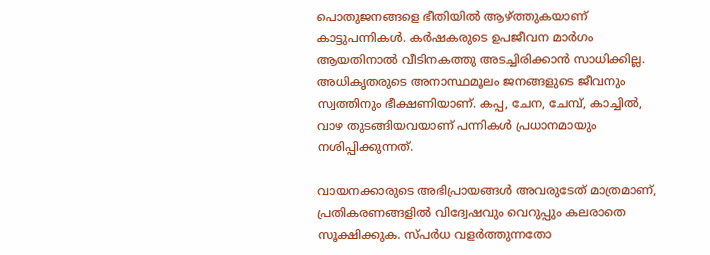പൊതുജനങ്ങളെ ഭീതിയിൽ ആഴ്ത്തുകയാണ് കാട്ടുപന്നികൾ. കർഷകരുടെ ഉപജീവന മാർഗം ആയതിനാൽ വീടിനകത്തു അടച്ചിരിക്കാൻ സാധിക്കില്ല. അധികൃതരുടെ അനാസ്ഥമൂലം ജനങ്ങളുടെ ജീവനും സ്വത്തിനും ഭീക്ഷണിയാണ്. കപ്പ, ചേന, ചേമ്പ്, കാച്ചിൽ, വാഴ തുടങ്ങിയവയാണ് പന്നികൾ പ്രധാനമായും നശിപ്പിക്കുന്നത്.

വായനക്കാരുടെ അഭിപ്രായങ്ങള്‍ അവരുടേത് മാത്രമാണ്, പ്രതികരണങ്ങളിൽ വിദ്വേഷവും വെറുപ്പും കലരാതെ സൂക്ഷിക്കുക. സ്പർധ വളർത്തുന്നതോ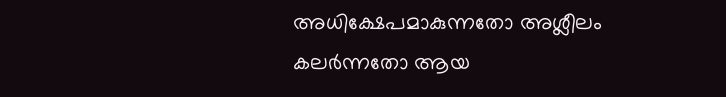അധിക്ഷേപമാകുന്നതോ അശ്ലീലം കലർന്നതോ ആയ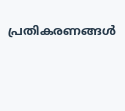പ്രതികരണങ്ങൾ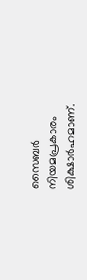സൈബർ നിയമപ്രകാരം ശിക്ഷാർഹമാണ്.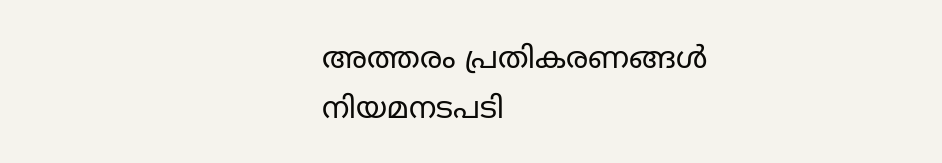അത്തരം പ്രതികരണങ്ങൾ നിയമനടപടി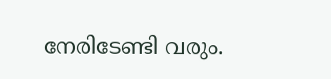നേരിടേണ്ടി വരും.